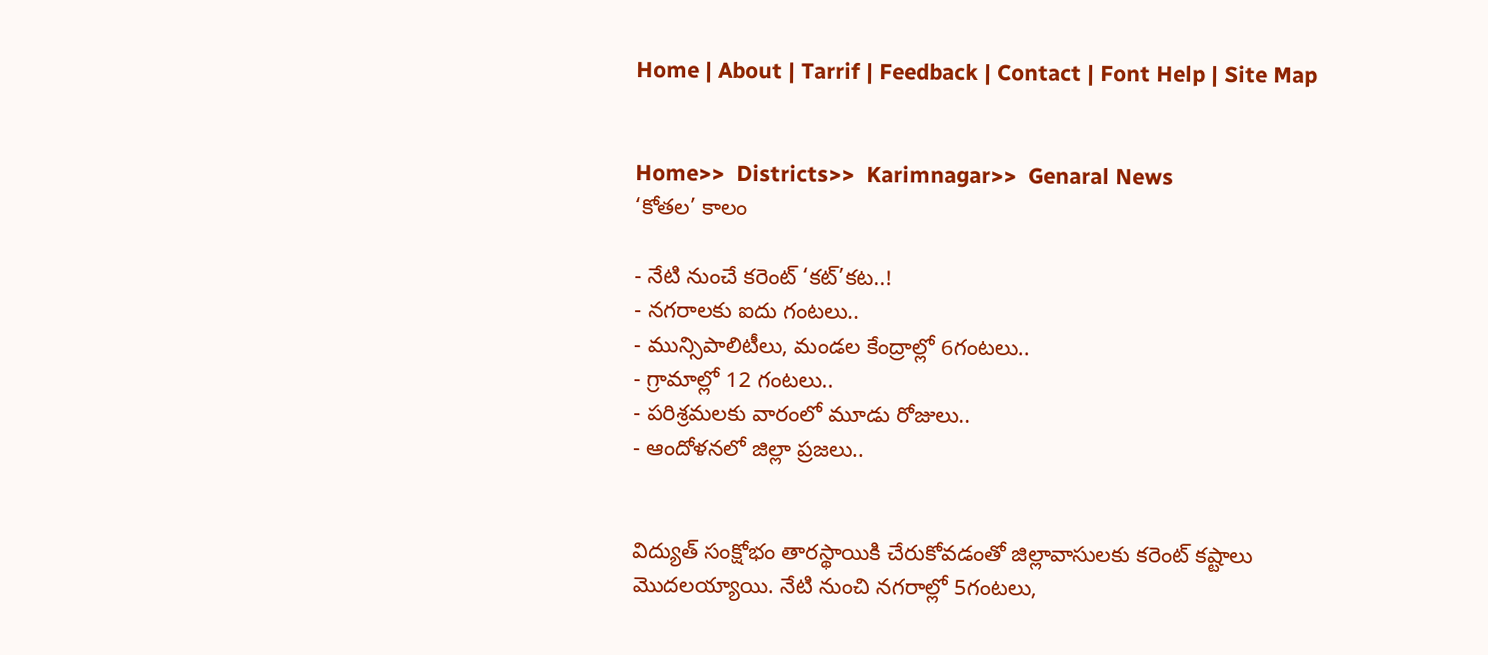Home | About | Tarrif | Feedback | Contact | Font Help | Site Map


Home>>  Districts>>  Karimnagar>>  Genaral News
‘కోతల’ కాలం

- నేటి నుంచే కరెంట్ ‘కట్’కట..!
- నగరాలకు ఐదు గంటలు..
- మున్సిపాలిటీలు, మండల కేంద్రాల్లో 6గంటలు..
- గ్రామాల్లో 12 గంటలు..
- పరిశ్రమలకు వారంలో మూడు రోజులు..
- ఆందోళనలో జిల్లా ప్రజలు..


విద్యుత్ సంక్షోభం తారస్థాయికి చేరుకోవడంతో జిల్లావాసులకు కరెంట్ కష్టాలు మొదలయ్యాయి. నేటి నుంచి నగరాల్లో 5గంటలు,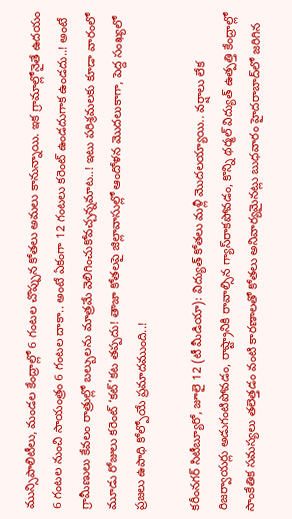మున్సిపాలిటీలు, మండల కేంద్రాల్లో 6 గంటల చొప్పున కోతలు అమలు కానున్నాయి. ఇక గ్రామాల్లోనైతే ఉదయం 6 గంటల నుంచి సాయంత్రం 6 గంటల దాకా.. అంటే ఏకంగా 12 గంటలు కరెంట్ ఉండదుగాక ఉండదు..! అంటే గ్రామీణులు కేవలం రాత్రుల్లో బల్బులను మాత్రమే వెలిగించుకోవచ్చన్నమాట..! ఇటు పరిశ్రమలకు కూడా వారంలో మూడు రోజులు కరెంట్ ‘కట్’కట తప్పదు! తాజా కోతలపై జిల్లావాసుల్లో ఆందోళన మొదలుకాగా, పెద్ద సంఖ్యలో ప్రజలు ఉపాధి కోల్పోయే ప్రమాదముంది..!

కరీంనగర్ సిటీబ్యూరో, జూలై 12 (టీ మీడియా): విద్యుత్ కోతలు మళ్లీ మొదలయ్యాయి.. వర్షాలు లేక రిజర్వాయర్లు అడుగంటిపోవడం, రాష్ట్రానికి రావాల్సిన గ్యాస్‌రాకపోవడం, కొన్ని థర్మల్ విద్యుత్ ఉత్పత్తి కేంద్రాల్లో సాంకేతిక సమస్యలు తలెత్తడం వంటి కారణాలతో కోతలు అనివార్యమైనట్లు బుధవారం హైదరాబాద్‌లో జరిగిన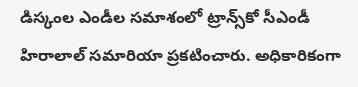డిస్కంల ఎండీల సమాశంలో ట్రాన్స్‌కో సీఎండీ హిరాలాల్ సమారియా ప్రకటించారు. అధికారికంగా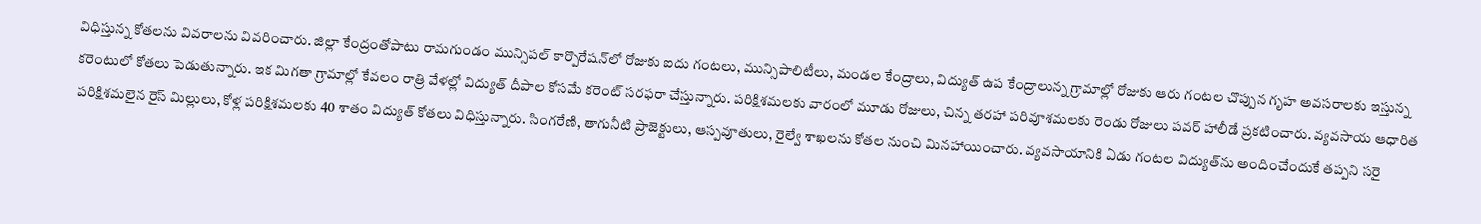విధిస్తున్న కోతలను వివరాలను వివరించారు. జిల్లా కేంద్రంతోపాటు రామగుండం మున్సిపల్ కార్పొరేషన్‌లో రోజుకు ఐదు గంటలు, మున్సిపాలిటీలు, మండల కేంద్రాలు, విద్యుత్ ఉప కేంద్రాలున్న గ్రామాల్లో రోజుకు ఆరు గంటల చొప్పున గృహ అవసరాలకు ఇస్తున్న కరెంటులో కోతలు పెడుతున్నారు. ఇక మిగతా గ్రామాల్లో కేవలం రాత్రి వేళల్లో విద్యుత్ దీపాల కోసమే కరెంట్ సరఫరా చేస్తున్నారు. పరిక్షిశమలకు వారంలో మూడు రోజులు, చిన్న తరహా పరివూశమలకు రెండు రోజులు పవర్ హాలీడే ప్రకటించారు. వ్యవసాయ ఆధారిత పరిక్షిశమలైన రైస్ మిల్లులు, కోళ్ల పరిక్షిశమలకు 40 శాతం విద్యుత్ కోతలు విధిస్తున్నారు. సింగరేణి, తాగునీటి ప్రాజెక్టులు, ఆస్పవూతులు, రైల్వే శాఖలను కోతల నుంచి మినహాయించారు. వ్యవసాయానికి ఏడు గంటల విద్యుత్‌ను అందించేందుకే తప్పని సరై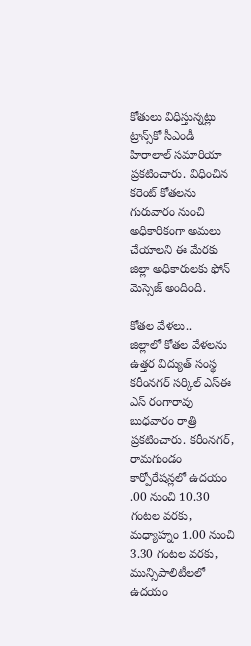కోతులు విధిస్తున్నట్లు ట్రాన్స్‌కో సీఎండీ హిరాలాల్ సమారియా ప్రకటించారు. విధించిన కరెంట్ కోతలను గురువారం నుంచి అధికారికంగా అమలు చేయాలని ఈ మేరకు జిల్లా అధికారులకు ఫోన్ మెస్సెజ్ అందింది.

కోతల వేళలు..
జిల్లాలో కోతల వేళలను ఉత్తర విద్యుత్ సంస్థ కరీంనగర్ సర్కిల్ ఎస్‌ఈ ఎస్ రంగారావు బుధవారం రాత్రి ప్రకటించారు. కరీంనగర్, రామగుండం కార్పోరేషన్లలో ఉదయం .00 నుంచి 10.30 గంటల వరకు, మధ్యాహ్నం 1.00 నుంచి 3.30 గంటల వరకు, మున్సిపాలిటీలలో ఉదయం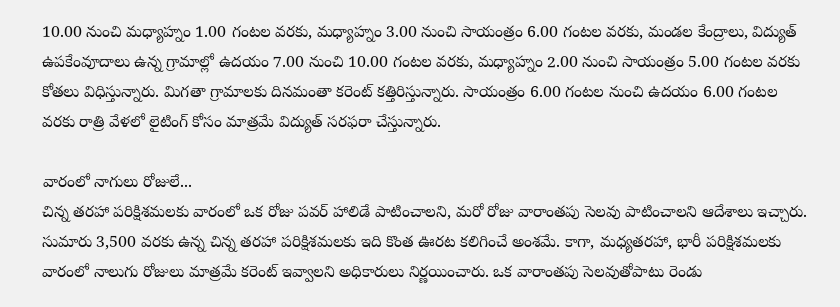10.00 నుంచి మధ్యాహ్నం 1.00 గంటల వరకు, మధ్యాహ్నం 3.00 నుంచి సాయంత్రం 6.00 గంటల వరకు, మండల కేంద్రాలు, విద్యుత్ ఉపకేంవూదాలు ఉన్న గ్రామాల్లో ఉదయం 7.00 నుంచి 10.00 గంటల వరకు, మధ్యాహ్నం 2.00 నుంచి సాయంత్రం 5.00 గంటల వరకు కోతలు విధిస్తున్నారు. మిగతా గ్రామాలకు దినమంతా కరెంట్ కత్తిరిస్తున్నారు. సాయంత్రం 6.00 గంటల నుంచి ఉదయం 6.00 గంటల వరకు రాత్రి వేళలో లైటింగ్ కోసం మాత్రమే విద్యుత్ సరఫరా చేస్తున్నారు.

వారంలో నాగులు రోజులే...
చిన్న తరహా పరిక్షిశమలకు వారంలో ఒక రోజు పవర్ హాలిడే పాటించాలని, మరో రోజు వారాంతపు సెలవు పాటించాలని ఆదేశాలు ఇచ్చారు. సుమారు 3,500 వరకు ఉన్న చిన్న తరహా పరిక్షిశమలకు ఇది కొంత ఊరట కలిగించే అంశమే. కాగా, మధ్యతరహా, భారీ పరిక్షిశమలకు వారంలో నాలుగు రోజులు మాత్రమే కరెంట్ ఇవ్వాలని అధికారులు నిర్ణయించారు. ఒక వారాంతపు సెలవుతోపాటు రెండు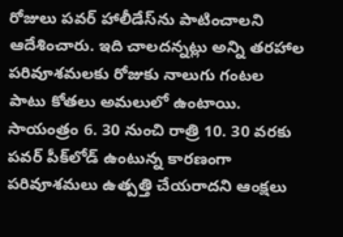రోజులు పవర్ హాలీడేస్‌ను పాటించాలని ఆదేశించారు. ఇది చాలదన్నట్లు అన్ని తరహాల పరివూశమలకు రోజుకు నాలుగు గంటల పాటు కోతలు అమలులో ఉంటాయి. సాయంత్రం 6. 30 నుంచి రాత్రి 10. 30 వరకు పవర్ పీక్‌లోడ్ ఉంటున్న కారణంగా పరివూశమలు ఉత్పత్తి చేయరాదని ఆంక్షలు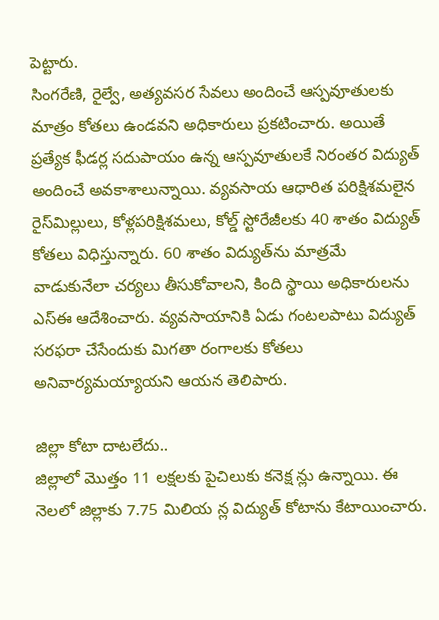పెట్టారు.
సింగరేణి, రైల్వే, అత్యవసర సేవలు అందించే ఆస్పవూతులకు మాత్రం కోతలు ఉండవని అధికారులు ప్రకటించారు. అయితే ప్రత్యేక ఫీడర్ల సదుపాయం ఉన్న ఆస్పవూతులకే నిరంతర విద్యుత్ అందించే అవకాశాలున్నాయి. వ్యవసాయ ఆధారిత పరిక్షిశమలైన రైస్‌మిల్లులు, కోళ్లపరిక్షిశమలు, కోల్డ్ స్టోరేజీలకు 40 శాతం విద్యుత్ కోతలు విధిస్తున్నారు. 60 శాతం విద్యుత్‌ను మాత్రమే వాడుకునేలా చర్యలు తీసుకోవాలని, కింది స్థాయి అధికారులను ఎస్‌ఈ ఆదేశించారు. వ్యవసాయానికి ఏడు గంటలపాటు విద్యుత్ సరఫరా చేసేందుకు మిగతా రంగాలకు కోతలు అనివార్యమయ్యాయని ఆయన తెలిపారు.

జిల్లా కోటా దాటలేదు..
జిల్లాలో మొత్తం 11 లక్షలకు పైచిలుకు కనెక్ష న్లు ఉన్నాయి. ఈ నెలలో జిల్లాకు 7.75 మిలియ న్ల విద్యుత్ కోటాను కేటాయించారు.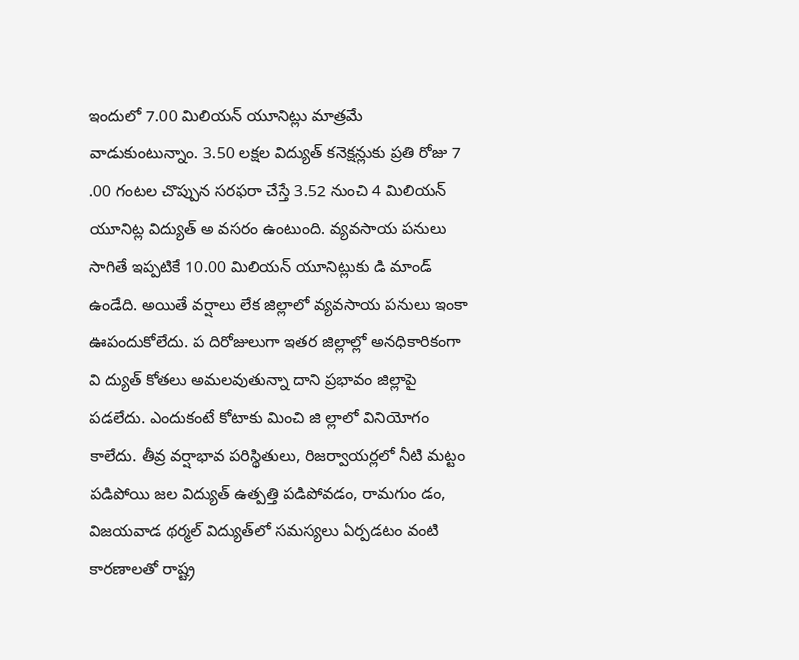ఇందులో 7.00 మిలియన్ యూనిట్లు మాత్రమే వాడుకుంటున్నాం. 3.50 లక్షల విద్యుత్ కనెక్షన్లుకు ప్రతి రోజు 7 .00 గంటల చొప్పున సరఫరా చేస్తే 3.52 నుంచి 4 మిలియన్ యూనిట్ల విద్యుత్ అ వసరం ఉంటుంది. వ్యవసాయ పనులు సాగితే ఇప్పటికే 10.00 మిలియన్ యూనిట్లుకు డి మాండ్ ఉండేది. అయితే వర్షాలు లేక జిల్లాలో వ్యవసాయ పనులు ఇంకా ఊపందుకోలేదు. ప దిరోజులుగా ఇతర జిల్లాల్లో అనధికారికంగా వి ద్యుత్ కోతలు అమలవుతున్నా దాని ప్రభావం జిల్లాపై పడలేదు. ఎందుకంటే కోటాకు మించి జి ల్లాలో వినియోగం కాలేదు. తీవ్ర వర్షాభావ పరిస్థితులు, రిజర్వాయర్లలో నీటి మట్టం పడిపోయి జల విద్యుత్ ఉత్పత్తి పడిపోవడం, రామగుం డం, విజయవాడ థర్మల్ విద్యుత్‌లో సమస్యలు ఏర్పడటం వంటి కారణాలతో రాష్ట్ర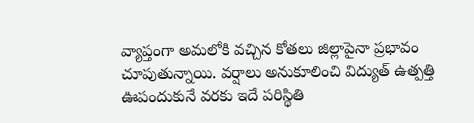వ్యాప్తంగా అమలోకి వచ్చిన కోతలు జిల్లాపైనా ప్రభావం చూపుతున్నాయి. వర్షాలు అనుకూలించి విద్యుత్ ఉత్పత్తి ఊపందుకునే వరకు ఇదే పరిస్థితి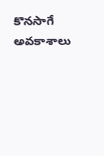కొనసాగే అవకాశాలు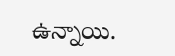ఉన్నాయి.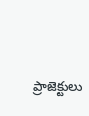ప్రాజెక్టులు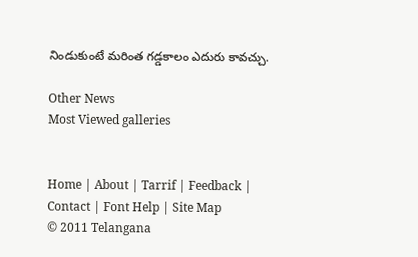నిండుకుంటే మరింత గడ్డకాలం ఎదురు కావచ్చు.

Other News
Most Viewed galleries


Home | About | Tarrif | Feedback | Contact | Font Help | Site Map
© 2011 Telangana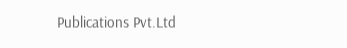Publications Pvt.Ltd